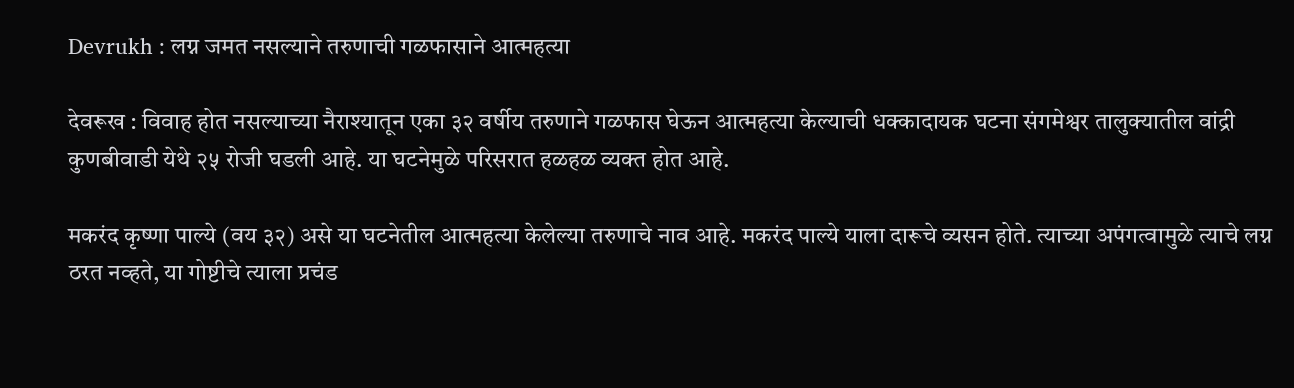Devrukh : लग्न जमत नसल्याने तरुणाची गळफासाने आत्महत्या

देवरूख : विवाह होत नसल्याच्या नैराश्यातून एका ३२ वर्षीय तरुणाने गळफास घेऊन आत्महत्या केल्याची धक्कादायक घटना संगमेश्वर तालुक्यातील वांद्री कुणबीवाडी येथे २५ रोजी घडली आहे. या घटनेमुळे परिसरात हळहळ व्यक्त होत आहे.

मकरंद कृष्णा पाल्ये (वय ३२) असे या घटनेतील आत्महत्या केलेल्या तरुणाचे नाव आहे. मकरंद पाल्ये याला दारूचे व्यसन होते. त्याच्या अपंगत्वामुळे त्याचे लग्न ठरत नव्हते, या गोष्टीचे त्याला प्रचंड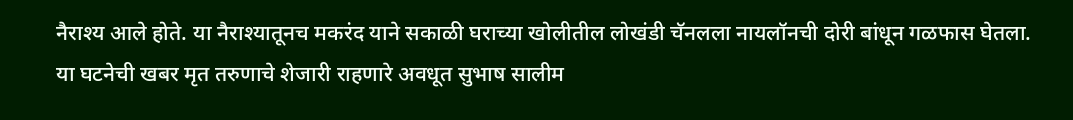नैराश्य आले होते. या नैराश्यातूनच मकरंद याने सकाळी घराच्या खोलीतील लोखंडी चॅनलला नायलॉनची दोरी बांधून गळफास घेतला. या घटनेची खबर मृत तरुणाचे शेजारी राहणारे अवधूत सुभाष सालीम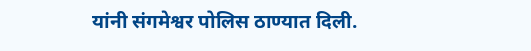यांनी संगमेश्वर पोलिस ठाण्यात दिली.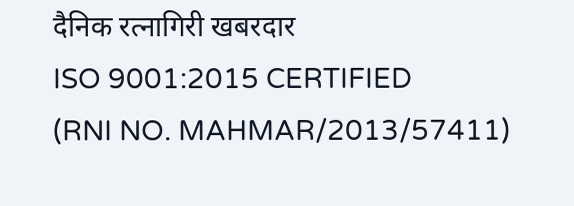दैनिक रत्नागिरी खबरदार
ISO 9001:2015 CERTIFIED
(RNI NO. MAHMAR/2013/57411)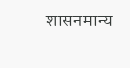शासनमान्य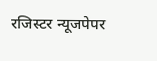रजिस्टर न्यूजपेपर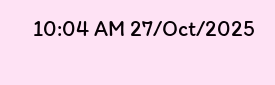10:04 AM 27/Oct/2025